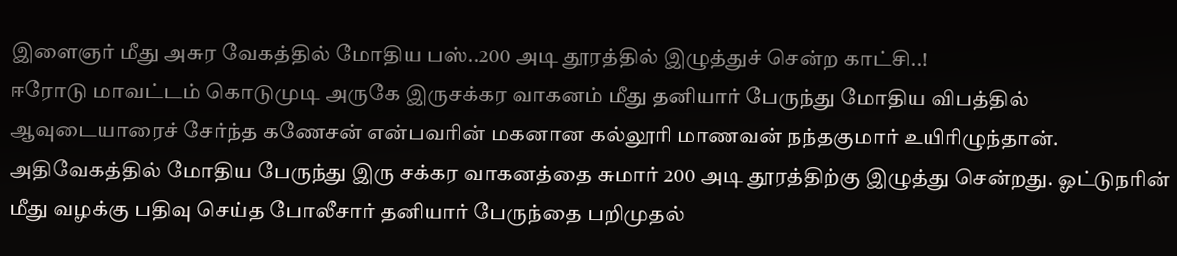இளைஞர் மீது அசுர வேகத்தில் மோதிய பஸ்..200 அடி தூரத்தில் இழுத்துச் சென்ற காட்சி..!
ஈரோடு மாவட்டம் கொடுமுடி அருகே இருசக்கர வாகனம் மீது தனியார் பேருந்து மோதிய விபத்தில் ஆவுடையாரைச் சேர்ந்த கணேசன் என்பவரின் மகனான கல்லூரி மாணவன் நந்தகுமார் உயிரிழுந்தான்.
அதிவேகத்தில் மோதிய பேருந்து இரு சக்கர வாகனத்தை சுமார் 200 அடி தூரத்திற்கு இழுத்து சென்றது. ஓட்டுநரின் மீது வழக்கு பதிவு செய்த போலீசார் தனியார் பேருந்தை பறிமுதல்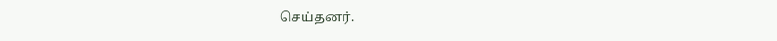செய்தனர்.